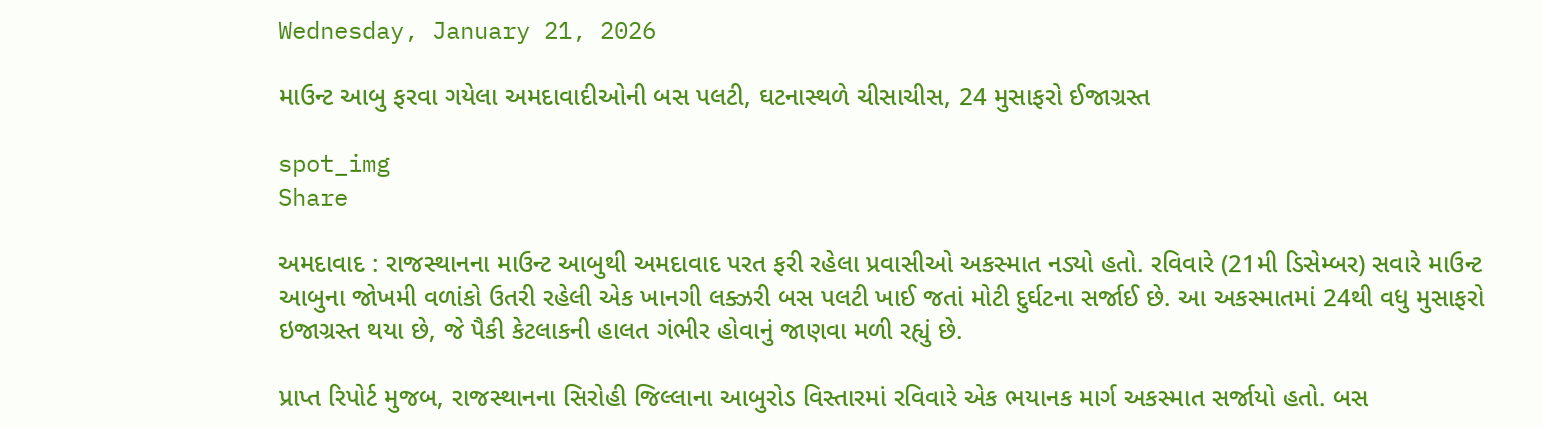Wednesday, January 21, 2026

માઉન્ટ આબુ ફરવા ગયેલા અમદાવાદીઓની બસ પલટી, ઘટનાસ્થળે ચીસાચીસ, 24 મુસાફરો ઈજાગ્રસ્ત

spot_img
Share

અમદાવાદ : રાજસ્થાનના માઉન્ટ આબુથી અમદાવાદ પરત ફરી રહેલા પ્રવાસીઓ અકસ્માત નડ્યો હતો. રવિવારે (21મી ડિસેમ્બર) સવારે માઉન્ટ આબુના જોખમી વળાંકો ઉતરી રહેલી એક ખાનગી લક્ઝરી બસ પલટી ખાઈ જતાં મોટી દુર્ઘટના સર્જાઈ છે. આ અકસ્માતમાં 24થી વધુ મુસાફરો ઇજાગ્રસ્ત થયા છે, જે પૈકી કેટલાકની હાલત ગંભીર હોવાનું જાણવા મળી રહ્યું છે.

પ્રાપ્ત રિપોર્ટ મુજબ, રાજસ્થાનના સિરોહી જિલ્લાના આબુરોડ વિસ્તારમાં રવિવારે એક ભયાનક માર્ગ અકસ્માત સર્જાયો હતો. બસ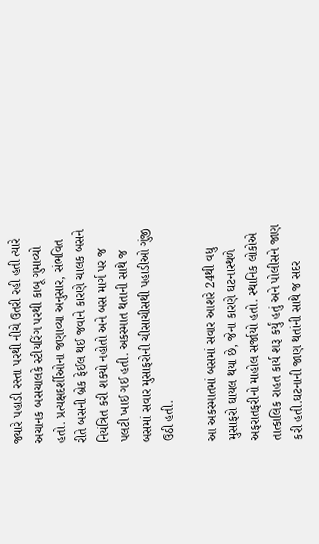જ્યારે પહાડી રસ્તા પરથી નીચે ઉતરી રહી હતી ત્યારે અચાનક બસચાલકે સ્ટીયરિંગ પરથી કાબૂ ગુમાવ્યો હતો. પ્રત્યક્ષદર્શીઓના જણાવ્યા અનુસાર, સંભવિત રીતે બસની બ્રેક ફેઈલ થઈ જવાને કારણે ચાલક બસને નિયંત્રિત કરી શક્યો નહોતો અને બસ માર્ગ પર જ પલટી ખાઈ ગઈ હતી. અકસ્માત થતાની સાથે જ બસમાં સવાર મુસાફરોની ચીસાચીસથી પહાડીઓ ગુંજી ઉઠી હતી.

આ અકસ્માતમાં બસમાં સવાર આશરે 24થી વધુ મુસાફરો ઘાયલ થયા છે, જેના કારણે ઘટનાસ્થળે અફરાતફરીનો માહોલ સર્જાયો હતો. સ્થાનિક લોકોએ તાત્કાલિક રાહત કાર્ય શરૂ કર્યું હતું અને પોલીસને જાણ કરી હતી.ઘટનાની જાણ થતાંની સાથે જ સદર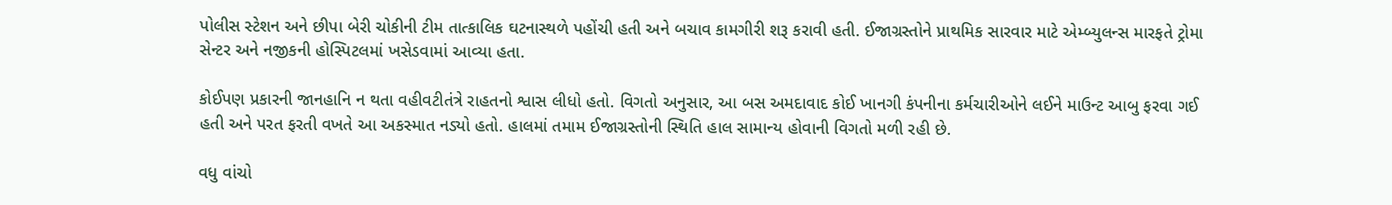પોલીસ સ્ટેશન અને છીપા બેરી ચોકીની ટીમ તાત્કાલિક ઘટનાસ્થળે પહોંચી હતી અને બચાવ કામગીરી શરૂ કરાવી હતી. ઈજાગ્રસ્તોને પ્રાથમિક સારવાર માટે એમ્બ્યુલન્સ મારફતે ટ્રોમા સેન્ટર અને નજીકની હોસ્પિટલમાં ખસેડવામાં આવ્યા હતા.

કોઈપણ પ્રકારની જાનહાનિ ન થતા વહીવટીતંત્રે રાહતનો શ્વાસ લીધો હતો. વિગતો અનુસાર, આ બસ અમદાવાદ કોઈ ખાનગી કંપનીના કર્મચારીઓને લઈને માઉન્ટ આબુ ફરવા ગઈ હતી અને પરત ફરતી વખતે આ અકસ્માત નડ્યો હતો. હાલમાં તમામ ઈજાગ્રસ્તોની સ્થિતિ હાલ સામાન્ય હોવાની વિગતો મળી રહી છે.

વધુ વાંચો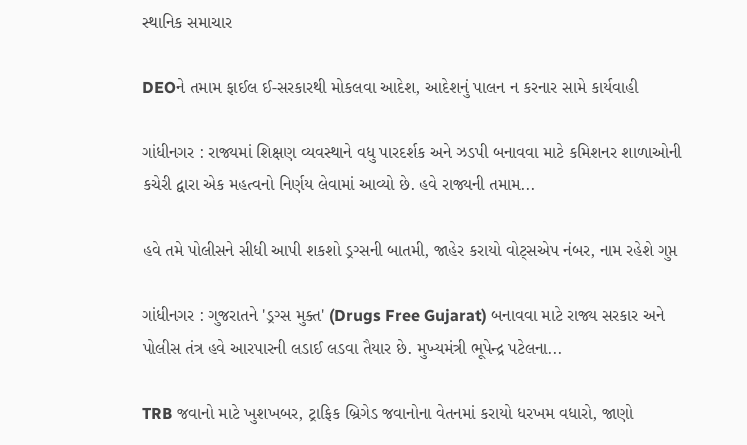સ્થાનિક સમાચાર

DEOને તમામ ફાઈલ ઈ-સરકારથી મોકલવા આદેશ, આદેશનું પાલન ન કરનાર સામે કાર્યવાહી

ગાંધીનગર : રાજ્યમાં શિક્ષણ વ્યવસ્થાને વધુ પારદર્શક અને ઝડપી બનાવવા માટે કમિશનર શાળાઓની કચેરી દ્વારા એક મહત્વનો નિર્ણય લેવામાં આવ્યો છે. હવે રાજ્યની તમામ...

હવે તમે પોલીસને સીધી આપી શકશો ડ્રગ્સની બાતમી, જાહેર કરાયો વોટ્સએપ નંબર, નામ રહેશે ગુપ્ત

ગાંધીનગર : ગુજરાતને 'ડ્રગ્સ મુક્ત' (Drugs Free Gujarat) બનાવવા માટે રાજ્ય સરકાર અને પોલીસ તંત્ર હવે આરપારની લડાઈ લડવા તૈયાર છે. મુખ્યમંત્રી ભૂપેન્દ્ર પટેલના...

TRB જવાનો માટે ખુશખબર, ટ્રાફિક બ્રિગેડ જવાનોના વેતનમાં કરાયો ધરખમ વધારો, જાણો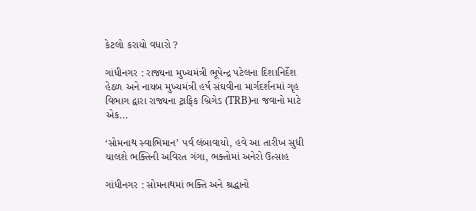કેટલો કરાયો વધારો ?

ગાંધીનગર : રાજ્યના મુખ્યમંત્રી ભૂપેન્દ્ર પટેલના દિશાનિર્દેશ હેઠળ અને નાયબ મુખ્યમંત્રી હર્ષ સંઘવીના માર્ગદર્શનમાં ગૃહ વિભાગ દ્વારા રાજ્યના ટ્રાફિક બ્રિગેડ (TRB)ના જવાનો માટે એક...

‘સોમનાથ સ્વાભિમાન’ પર્વ લંબાવાયો, હવે આ તારીખ સુધી ચાલશે ભક્તિની અવિરત ગંગા, ભક્તોમાં અનેરો ઉત્સાહ

ગાંધીનગર : સોમનાથમાં ભક્તિ અને શ્રદ્ધાનો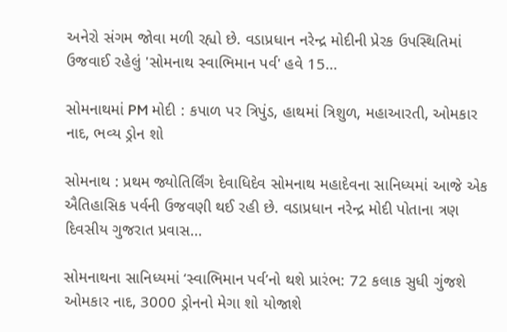અનેરો સંગમ જોવા મળી રહ્યો છે. વડાપ્રધાન નરેન્દ્ર મોદીની પ્રેરક ઉપસ્થિતિમાં ઉજવાઈ રહેલું 'સોમનાથ સ્વાભિમાન પર્વ' હવે 15...

સોમનાથમાં PM મોદી : કપાળ પર ત્રિપુંડ, હાથમાં ત્રિશુળ, મહાઆરતી, ઓમકાર નાદ, ભવ્ય ડ્રોન શો

સોમનાથ : પ્રથમ જ્યોતિર્લિંગ દેવાધિદેવ સોમનાથ મહાદેવના સાનિધ્યમાં આજે એક ઐતિહાસિક પર્વની ઉજવણી થઈ રહી છે. વડાપ્રધાન નરેન્દ્ર મોદી પોતાના ત્રણ દિવસીય ગુજરાત પ્રવાસ...

સોમનાથના સાનિધ્યમાં ‘સ્વાભિમાન પર્વ’નો થશે પ્રારંભ: 72 કલાક સુધી ગુંજશે ઓમકાર નાદ, 3000 ડ્રોનનો મેગા શો યોજાશે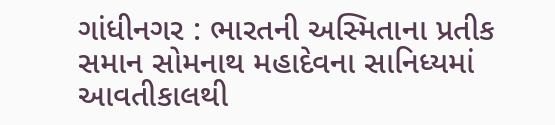ગાંધીનગર : ભારતની અસ્મિતાના પ્રતીક સમાન સોમનાથ મહાદેવના સાનિધ્યમાં આવતીકાલથી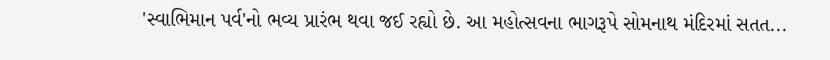'સ્વાભિમાન પર્વ'નો ભવ્ય પ્રારંભ થવા જઈ રહ્યો છે. આ મહોત્સવના ભાગરૂપે સોમનાથ મંદિરમાં સતત...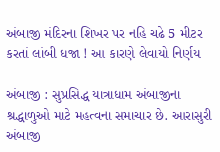અંબાજી મંદિરના શિખર પર નહિ ચઢે 5 મીટર કરતાં લાંબી ધજા ! આ કારણે લેવાયો નિર્ણય

અંબાજી : સુપ્રસિદ્ધ યાત્રાધામ અંબાજીના શ્રદ્ધાળુઓ માટે મહત્વના સમાચાર છે. આરાસુરી અંબાજી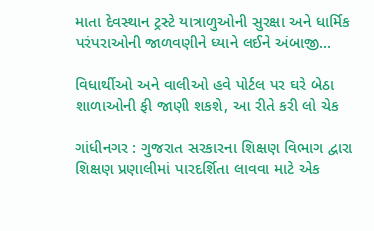માતા દેવસ્થાન ટ્રસ્ટે યાત્રાળુઓની સુરક્ષા અને ધાર્મિક પરંપરાઓની જાળવણીને ધ્યાને લઈને અંબાજી...

વિધાર્થીઓ અને વાલીઓ હવે પોર્ટલ પર ઘરે બેઠા શાળાઓની ફી જાણી શકશે, આ રીતે કરી લો ચેક

ગાંધીનગર : ગુજરાત સરકારના શિક્ષણ વિભાગ દ્વારા શિક્ષણ પ્રણાલીમાં પારદર્શિતા લાવવા માટે એક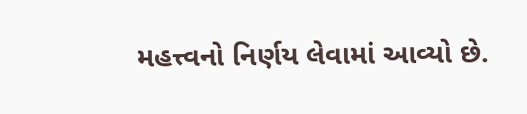મહત્ત્વનો નિર્ણય લેવામાં આવ્યો છે.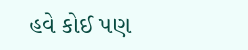હવે કોઈ પણ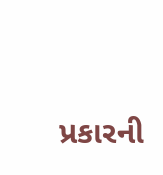પ્રકારની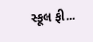સ્કૂલ ફી...